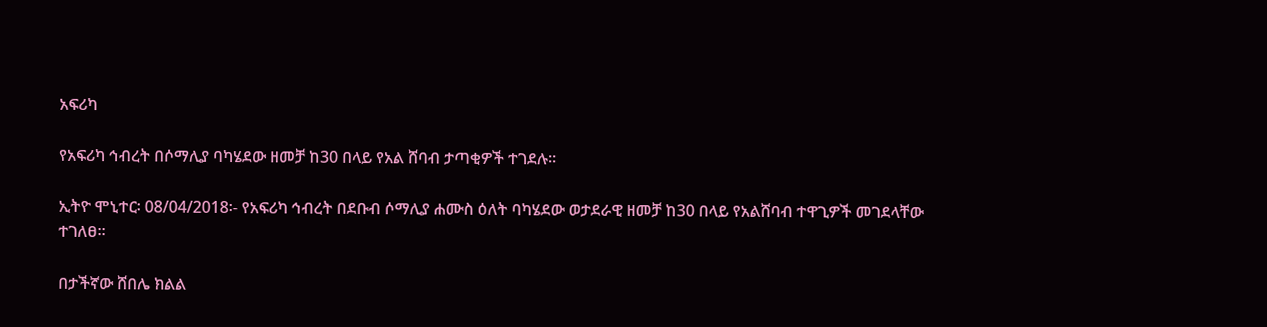አፍሪካ

የአፍሪካ ኅብረት በሶማሊያ ባካሄደው ዘመቻ ከ30 በላይ የአል ሸባብ ታጣቂዎች ተገደሉ።

ኢትዮ ሞኒተር፡ 08/04/2018፡- የአፍሪካ ኅብረት በደቡብ ሶማሊያ ሐሙስ ዕለት ባካሄደው ወታደራዊ ዘመቻ ከ30 በላይ የአልሸባብ ተዋጊዎች መገደላቸው ተገለፀ።

በታችኛው ሸበሌ ክልል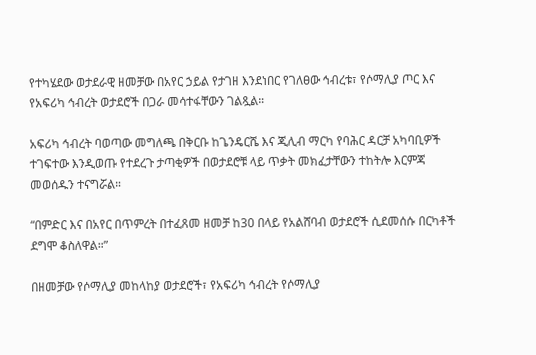የተካሄደው ወታደራዊ ዘመቻው በአየር ኃይል የታገዘ እንደነበር የገለፀው ኅብረቱ፣ የሶማሊያ ጦር እና የአፍሪካ ኅብረት ወታደሮች በጋራ መሳተፋቸውን ገልጿል።

አፍሪካ ኅብረት ባወጣው መግለጫ በቅርቡ ከጌንዴርሼ እና ጂሊብ ማርካ የባሕር ዳርቻ አካባቢዎች ተገፍተው እንዲወጡ የተደረጉ ታጣቂዎች በወታደሮቹ ላይ ጥቃት መክፈታቸውን ተከትሎ እርምጃ መወሰዱን ተናግሯል።

“በምድር እና በአየር በጥምረት በተፈጸመ ዘመቻ ከ30 በላይ የአልሸባብ ወታደሮች ሲደመሰሱ በርካቶች ደግሞ ቆስለዋል።”

በዘመቻው የሶማሊያ መከላከያ ወታደሮች፣ የአፍሪካ ኅብረት የሶማሊያ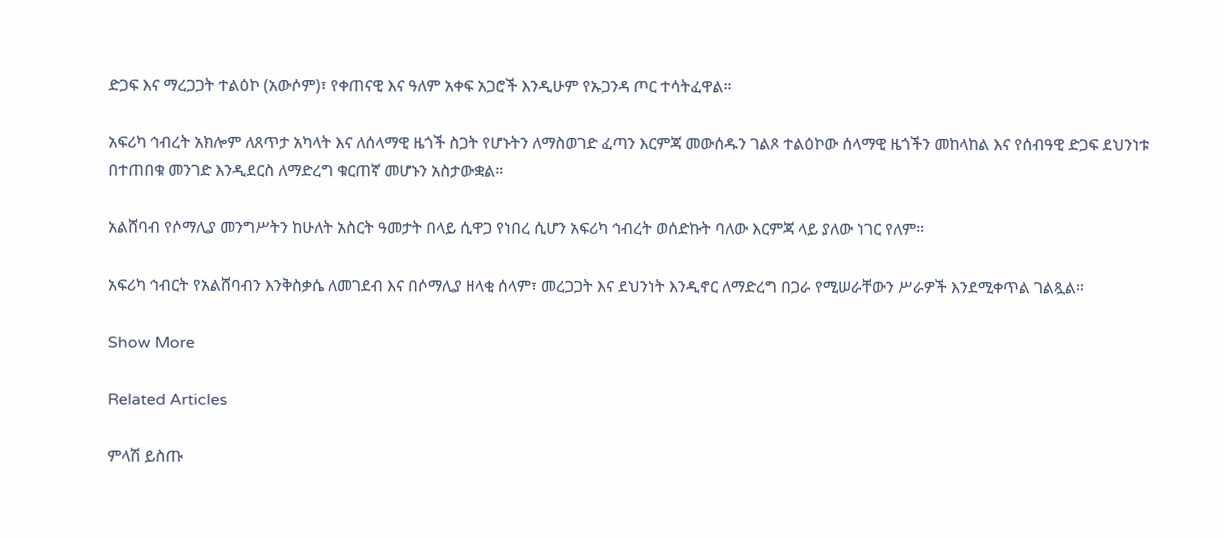ድጋፍ እና ማረጋጋት ተልዕኮ (አውሶም)፣ የቀጠናዊ እና ዓለም አቀፍ አጋሮች እንዲሁም የኡጋንዳ ጦር ተሳትፈዋል።

አፍሪካ ኅብረት አክሎም ለጸጥታ አካላት እና ለሰላማዊ ዜጎች ስጋት የሆኑትን ለማስወገድ ፈጣን እርምጃ መውሰዱን ገልጾ ተልዕኮው ሰላማዊ ዜጎችን መከላከል እና የሰብዓዊ ድጋፍ ደህንነቱ በተጠበቁ መንገድ እንዲደርስ ለማድረግ ቁርጠኛ መሆኑን አስታውቋል።

አልሸባብ የሶማሊያ መንግሥትን ከሁለት አስርት ዓመታት በላይ ሲዋጋ የነበረ ሲሆን አፍሪካ ኅብረት ወሰድኩት ባለው እርምጃ ላይ ያለው ነገር የለም።

አፍሪካ ኅብርት የአልሸባብን እንቅስቃሴ ለመገደብ እና በሶማሊያ ዘላቂ ሰላም፣ መረጋጋት እና ደህንነት እንዲኖር ለማድረግ በጋራ የሚሠራቸውን ሥራዎች እንደሚቀጥል ገልጿል።

Show More

Related Articles

ምላሽ ይስጡ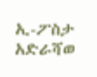ኢ-ፖስታ አድራሻወ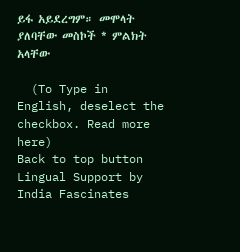ይፋ አይደረግም። መሞላት ያለባቸው መስኮች * ምልክት አላቸው

  (To Type in English, deselect the checkbox. Read more here)
Back to top button
Lingual Support by India Fascinates